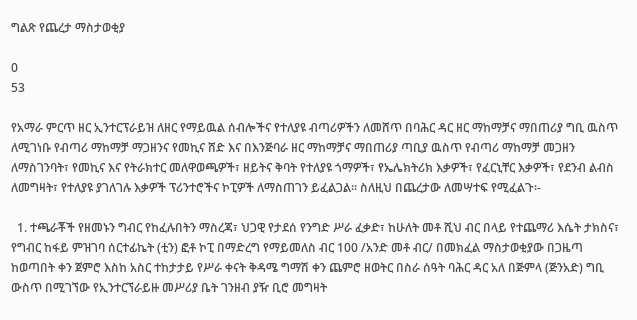ግልጽ የጨረታ ማስታወቂያ

0
53

የአማራ ምርጥ ዘር ኢንተርፕራይዝ ለዘር የማይዉል ሰብሎችና የተለያዩ ብጣሪዎችን ለመሸጥ በባሕር ዳር ዘር ማከማቻና ማበጠሪያ ግቢ ዉስጥ ለሚገነቡ የብጣሪ ማከማቻ ማጋዘንና የመኪና ሸድ እና በእንጅባራ ዘር ማከማቻና ማበጠሪያ ጣቢያ ዉስጥ የብጣሪ ማከማቻ መጋዘን ለማስገንባት፣ የመኪና እና የትራክተር መለዋወጫዎች፣ ዘይትና ቅባት የተለያዩ ጎማዎች፣ የኤሌክትሪክ እቃዎች፣ የፈርኒቸር እቃዎች፣ የደንብ ልብስ ለመግዛት፣ የተለያዩ ያገለገሉ እቃዎች ፕሪንተሮችና ኮፒዎች ለማስጠገን ይፈልጋል፡፡ ስለዚህ በጨረታው ለመሣተፍ የሚፈልጉ፡-

  1. ተጫራቾች የዘመኑን ግብር የከፈሉበትን ማስረጃ፣ ህጋዊ የታደሰ የንግድ ሥራ ፈቃድ፣ ከሁለት መቶ ሺህ ብር በላይ የተጨማሪ እሴት ታክስና፣ የግብር ከፋይ ምዝገባ ሰርተፊኬት (ቲን) ፎቶ ኮፒ በማድረግ የማይመለስ ብር 100 /አንድ መቶ ብር/ በመክፈል ማስታወቂያው በጋዜጣ ከወጣበት ቀን ጀምሮ እስከ አስር ተከታታይ የሥራ ቀናት ቅዳሜ ግማሽ ቀን ጨምሮ ዘወትር በስራ ሰዓት ባሕር ዳር አለ በጅምላ (ጅንአድ) ግቢ ውስጥ በሚገኘው የኢንተርኘራይዙ መሥሪያ ቤት ገንዘብ ያዥ ቢሮ መግዛት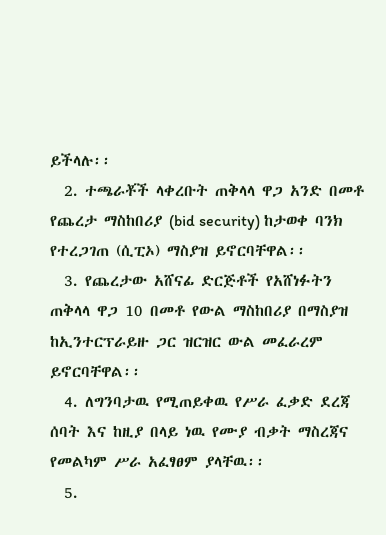ይችላሉ፡፡
  2. ተጫራቾች ላቀረቡት ጠቅላላ ዋጋ አንድ በመቶ የጨረታ ማስከበሪያ (bid security) ከታወቀ ባንክ የተረጋገጠ (ሲፒኦ) ማስያዝ ይኖርባቸዋል፡፡
  3. የጨረታው አሸናፊ ድርጅቶች የአሸነፉትን ጠቅላላ ዋጋ 10 በመቶ የውል ማስከበሪያ በማስያዝ ከኢንተርፕራይዙ ጋር ዝርዝር ውል መፈራረም ይኖርባቸዋል፡፡
  4. ለግንባታዉ የሚጠይቀዉ የሥራ ፈቃድ ደረጃ ሰባት እና ከዚያ በላይ ነዉ የሙያ ብቃት ማስረጃና የመልካም ሥራ አፈፃፀም ያላቸዉ፡፡
  5.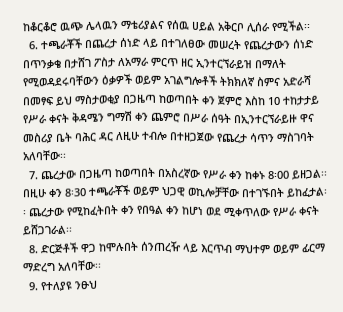ከቆርቆሮ ዉጭ ሌላዉን ማቴሪያልና የሰዉ ሀይል አቅርቦ ሊሰራ የሚችል፡፡
  6. ተጫራቾች በጨረታ ሰነድ ላይ በተገለፀው መሠረት የጨረታውን ሰነድ በጥንቃቄ በታሸገ ፖስታ ለአማራ ምርጥ ዘር ኢንተርኘራይዝ በማለት የሚወዳደሩባቸውን ዕቃዎች ወይም አገልግሎቶች ትክክለኛ ስምና አድራሻ በመፃፍ ይህ ማስታወቂያ በጋዜጣ ከወጣበት ቀን ጀምሮ እስከ 10 ተከታታይ የሥራ ቀናት ቅዳሜን ግማሽ ቀን ጨምሮ በሥራ ሰዓት በኢንተርኘራይዙ ዋና መስሪያ ቤት ባሕር ዳር ለዚሁ ተብሎ በተዘጋጀው የጨረታ ሳጥን ማስገባት አለባቸው፡፡
  7. ጨረታው በጋዜጣ ከወጣበት በአስረኛው የሥራ ቀን ከቀኑ 8፡00 ይዘጋል፡፡ በዚሁ ቀን 8፡30 ተጫራቾች ወይም ህጋዊ ወኪሎቻቸው በተገኙበት ይከፈታል፡፡ ጨረታው የሚከፈትበት ቀን የበዓል ቀን ከሆነ ወደ ሚቀጥለው የሥራ ቀናት ይሸጋገራል፡፡
  8. ድርጅቶች ዋጋ ከሞሉበት ሰንጠረዥ ላይ እርጥብ ማህተም ወይም ፊርማ ማድረግ አለባቸው፡፡
  9. የተለያዩ ንፁህ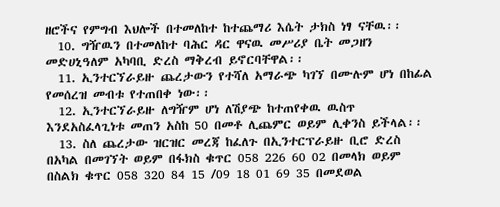ዘሮችና የምግብ እህሎች በተመለከተ ከተጨማሪ እሴት ታክስ ነፃ ናቸዉ፡፡
  10. ግዥዉን በተመለከተ ባሕር ዳር ዋናዉ መሥሪያ ቤት መጋዘን መድሀኒዓለም አካባቢ ድረስ ማቅረብ ይኖርባቸዋል፡፡
  11. ኢንተርኘራይዙ ጨረታውን የተሻለ አማራጭ ካገኘ በሙሉም ሆነ በከፊል የመሰረዝ መብቱ የተጠበቀ ነው፡፡
  12. ኢንተርኘራይዙ ለግዥም ሆነ ለሽያጭ ከተጠየቀዉ ዉስጥ እንደአስፈላጊነቱ መጠን አስከ 50 በመቶ ሊጨምር ወይም ሊቀንስ ይችላል፡፡
  13. ስለ ጨረታው ዝርዝር መረጃ ከፈለጉ በኢንተርፕራይዙ ቢሮ ድረስ በአካል በመገኘት ወይም በፋክስ ቁጥር 058 226 60 02 በመላክ ወይም በስልክ ቁጥር 058 320 84 15 /09 18 01 69 35 በመደወል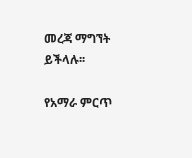መረጃ ማግኘት ይችላሉ፡፡

የአማራ ምርጥ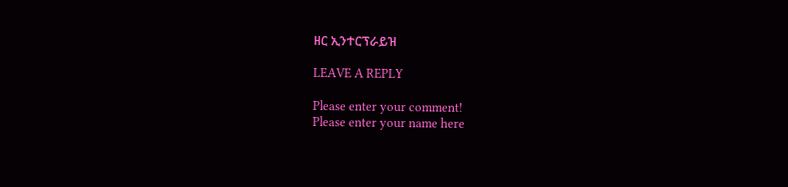ዘር ኢንተርፕራይዝ

LEAVE A REPLY

Please enter your comment!
Please enter your name here